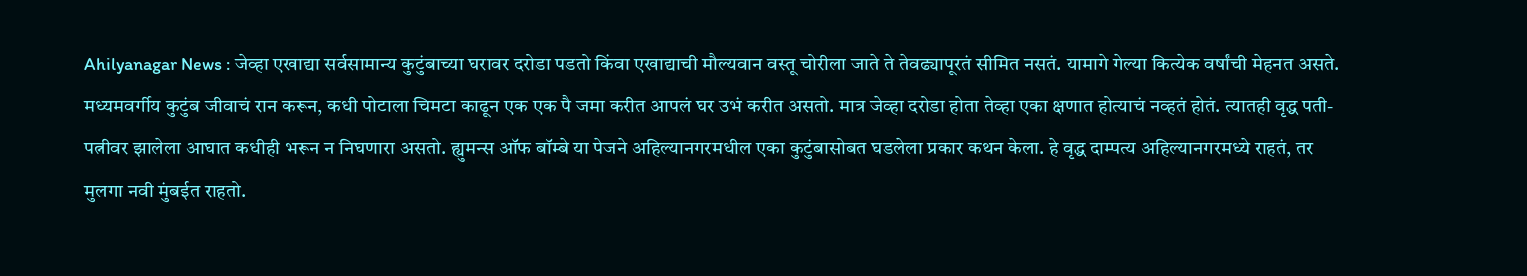Ahilyanagar News : जेव्हा एखाद्या सर्वसामान्य कुटुंबाच्या घरावर दरोडा पडतो किंवा एखाद्याची मौल्यवान वस्तू चोरीला जाते ते तेवढ्यापूरतं सीमित नसतं. यामागे गेल्या कित्येक वर्षांची मेहनत असते. मध्यमवर्गीय कुटुंब जीवाचं रान करून, कधी पोटाला चिमटा काढून एक एक पै जमा करीत आपलं घर उभं करीत असतो. मात्र जेव्हा दरोडा होता तेव्हा एका क्षणात होत्याचं नव्हतं होतं. त्यातही वृद्ध पती-पत्नीवर झालेला आघात कधीही भरून न निघणारा असतो. ह्युमन्स ऑफ बॉम्बे या पेजने अहिल्यानगरमधील एका कुटुंबासोबत घडलेला प्रकार कथन केला. हे वृद्ध दाम्पत्य अहिल्यानगरमध्ये राहतं, तर मुलगा नवी मुंबईत राहतो.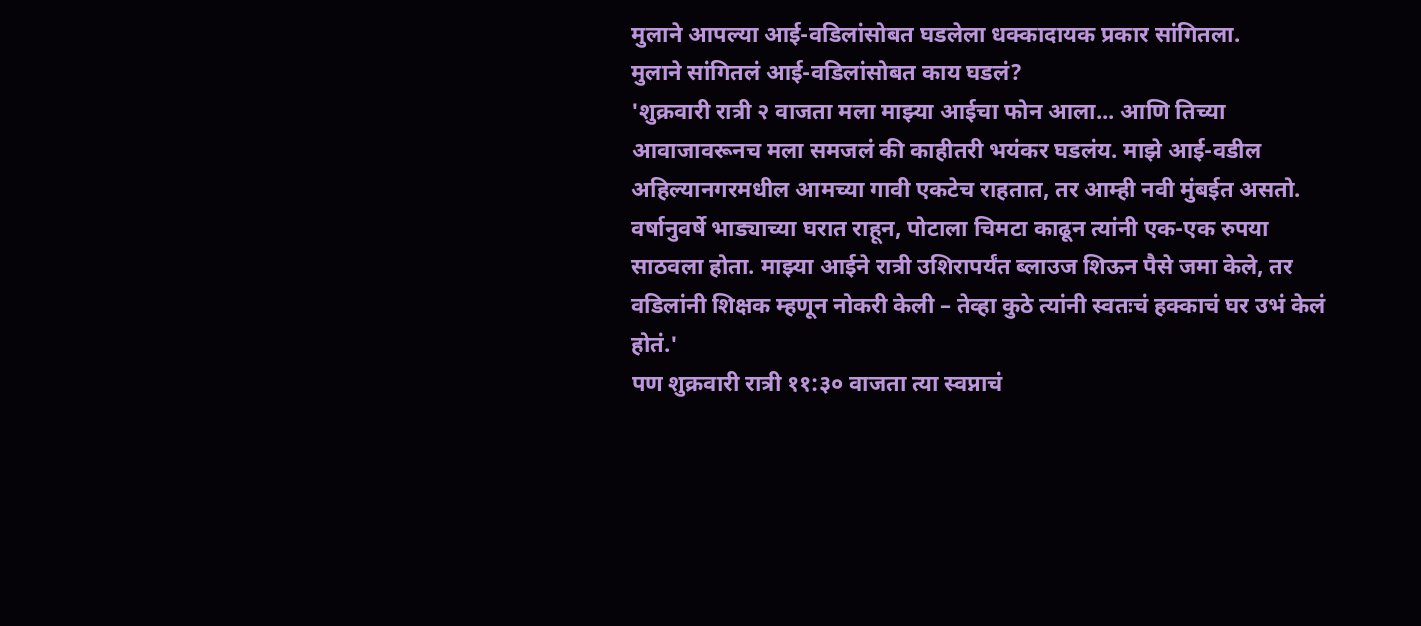मुलाने आपल्या आई-वडिलांसोबत घडलेला धक्कादायक प्रकार सांगितला.
मुलाने सांगितलं आई-वडिलांसोबत काय घडलं?
'शुक्रवारी रात्री २ वाजता मला माझ्या आईचा फोन आला... आणि तिच्या आवाजावरूनच मला समजलं की काहीतरी भयंकर घडलंय. माझे आई-वडील अहिल्यानगरमधील आमच्या गावी एकटेच राहतात, तर आम्ही नवी मुंबईत असतो. वर्षानुवर्षे भाड्याच्या घरात राहून, पोटाला चिमटा काढून त्यांनी एक-एक रुपया साठवला होता. माझ्या आईने रात्री उशिरापर्यंत ब्लाउज शिऊन पैसे जमा केले, तर वडिलांनी शिक्षक म्हणून नोकरी केली – तेव्हा कुठे त्यांनी स्वतःचं हक्काचं घर उभं केलं होतं.'
पण शुक्रवारी रात्री ११:३० वाजता त्या स्वप्नाचं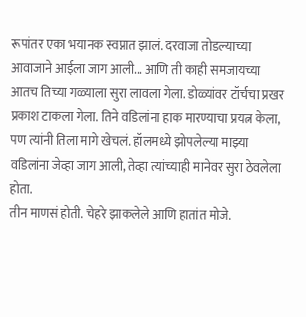रूपांतर एका भयानक स्वप्नात झालं. दरवाजा तोडल्याच्या आवाजाने आईला जाग आली... आणि ती काही समजायच्या आतच तिच्या गळ्याला सुरा लावला गेला. डोळ्यांवर टॉर्चचा प्रखर प्रकाश टाकला गेला. तिने वडिलांना हाक मारण्याचा प्रयत्न केला, पण त्यांनी तिला मागे खेचलं. हॉलमध्ये झोपलेल्या माझ्या वडिलांना जेव्हा जाग आली, तेव्हा त्यांच्याही मानेवर सुरा ठेवलेला होता.
तीन माणसं होती. चेहरे झाकलेले आणि हातांत मोजे.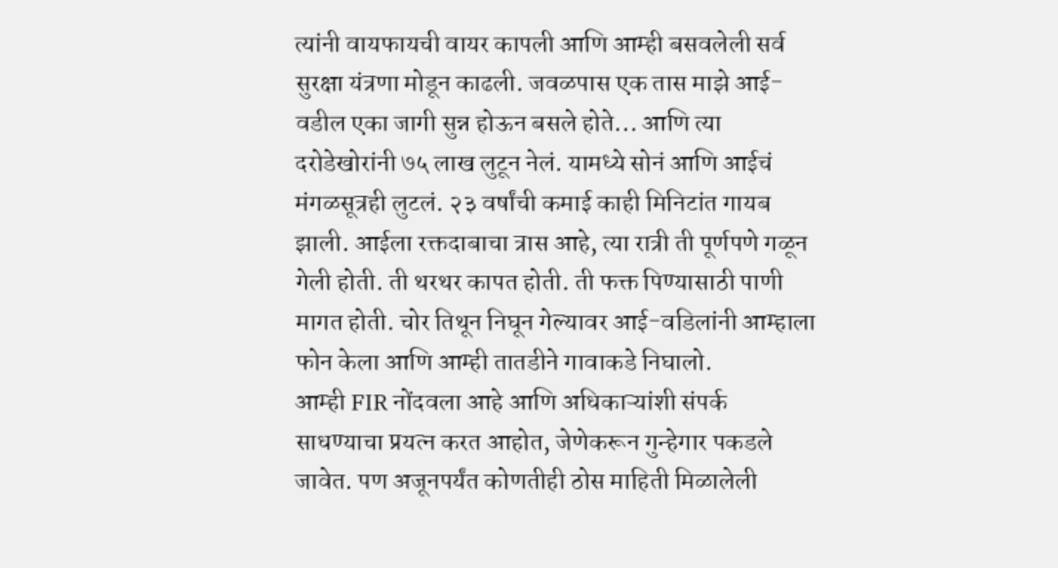त्यांनी वायफायची वायर कापली आणि आम्ही बसवलेली सर्व सुरक्षा यंत्रणा मोडून काढली. जवळपास एक तास माझे आई-वडील एका जागी सुन्न होऊन बसले होते... आणि त्या दरोडेखोरांनी ७५ लाख लुटून नेलं. यामध्ये सोनं आणि आईचं मंगळसूत्रही लुटलं. २३ वर्षांची कमाई काही मिनिटांत गायब झाली. आईला रक्तदाबाचा त्रास आहे, त्या रात्री ती पूर्णपणे गळून गेली होती. ती थरथर कापत होती. ती फक्त पिण्यासाठी पाणी मागत होती. चोर तिथून निघून गेल्यावर आई-वडिलांनी आम्हाला फोन केला आणि आम्ही तातडीने गावाकडे निघालो.
आम्ही FIR नोंदवला आहे आणि अधिकाऱ्यांशी संपर्क साधण्याचा प्रयत्न करत आहोत, जेणेकरून गुन्हेगार पकडले जावेत. पण अजूनपर्यंत कोणतीही ठोस माहिती मिळालेली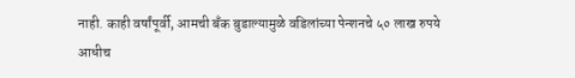नाही. काही वर्षांपूर्वी, आमची बँक बुडाल्यामुळे वडिलांच्या पेन्शनचे ५० लाख रुपये आधीच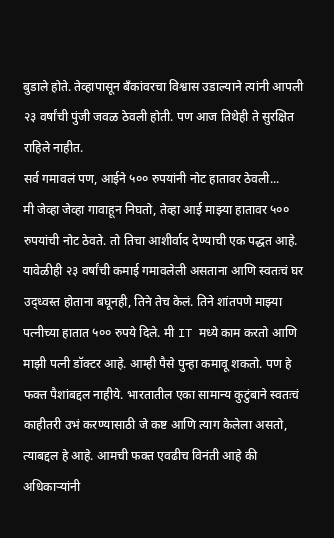बुडाले होते. तेव्हापासून बँकांवरचा विश्वास उडाल्याने त्यांनी आपली २३ वर्षांची पुंजी जवळ ठेवली होती. पण आज तिथेही ते सुरक्षित राहिले नाहीत.
सर्व गमावलं पण, आईने ५०० रुपयांनी नोट हातावर ठेवली...
मी जेव्हा जेव्हा गावाहून निघतो, तेव्हा आई माझ्या हातावर ५०० रुपयांची नोट ठेवते. तो तिचा आशीर्वाद देण्याची एक पद्धत आहे. यावेळीही २३ वर्षांची कमाई गमावलेली असताना आणि स्वतःचं घर उद्ध्वस्त होताना बघूनही, तिने तेच केलं. तिने शांतपणे माझ्या पत्नीच्या हातात ५०० रुपये दिले. मी IT मध्ये काम करतो आणि माझी पत्नी डॉक्टर आहे. आम्ही पैसे पुन्हा कमावू शकतो. पण हे फक्त पैशांबद्दल नाहीये. भारतातील एका सामान्य कुटुंबाने स्वतःचं काहीतरी उभं करण्यासाठी जे कष्ट आणि त्याग केलेला असतो, त्याबद्दल हे आहे. आमची फक्त एवढीच विनंती आहे की अधिकाऱ्यांनी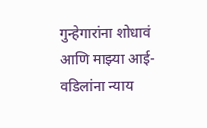गुन्हेगारांना शोधावं आणि माझ्या आई-वडिलांना न्याय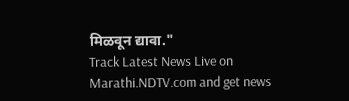मिळवून द्यावा."
Track Latest News Live on Marathi.NDTV.com and get news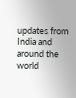updates from India and around the world